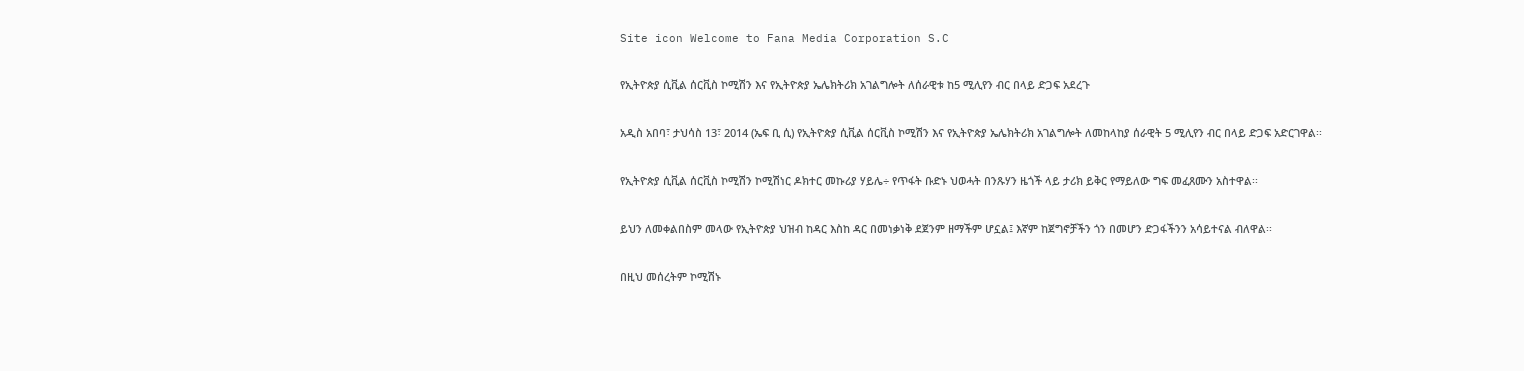Site icon Welcome to Fana Media Corporation S.C

የኢትዮጵያ ሲቪል ሰርቪስ ኮሚሽን እና የኢትዮጵያ ኤሌክትሪክ አገልግሎት ለሰራዊቱ ከ5 ሚሊየን ብር በላይ ድጋፍ አደረጉ

አዲስ አበባ፣ ታህሳስ 13፣ 2014 (ኤፍ ቢ ሲ) የኢትዮጵያ ሲቪል ሰርቪስ ኮሚሽን እና የኢትዮጵያ ኤሌክትሪክ አገልግሎት ለመከላከያ ሰራዊት 5 ሚሊየን ብር በላይ ድጋፍ አድርገዋል፡፡

የኢትዮጵያ ሲቪል ሰርቪስ ኮሚሽን ኮሚሽነር ዶክተር መኩሪያ ሃይሌ÷ የጥፋት ቡድኑ ህወሓት በንጹሃን ዜጎች ላይ ታሪክ ይቅር የማይለው ግፍ መፈጸሙን አስተዋል፡፡

ይህን ለመቀልበስም መላው የኢትዮጵያ ህዝብ ከዳር እስከ ዳር በመነቃነቅ ደጀንም ዘማችም ሆኗል፤ እኛም ከጀግኖቻችን ጎን በመሆን ድጋፋችንን አሳይተናል ብለዋል፡፡

በዚህ መሰረትም ኮሚሽኑ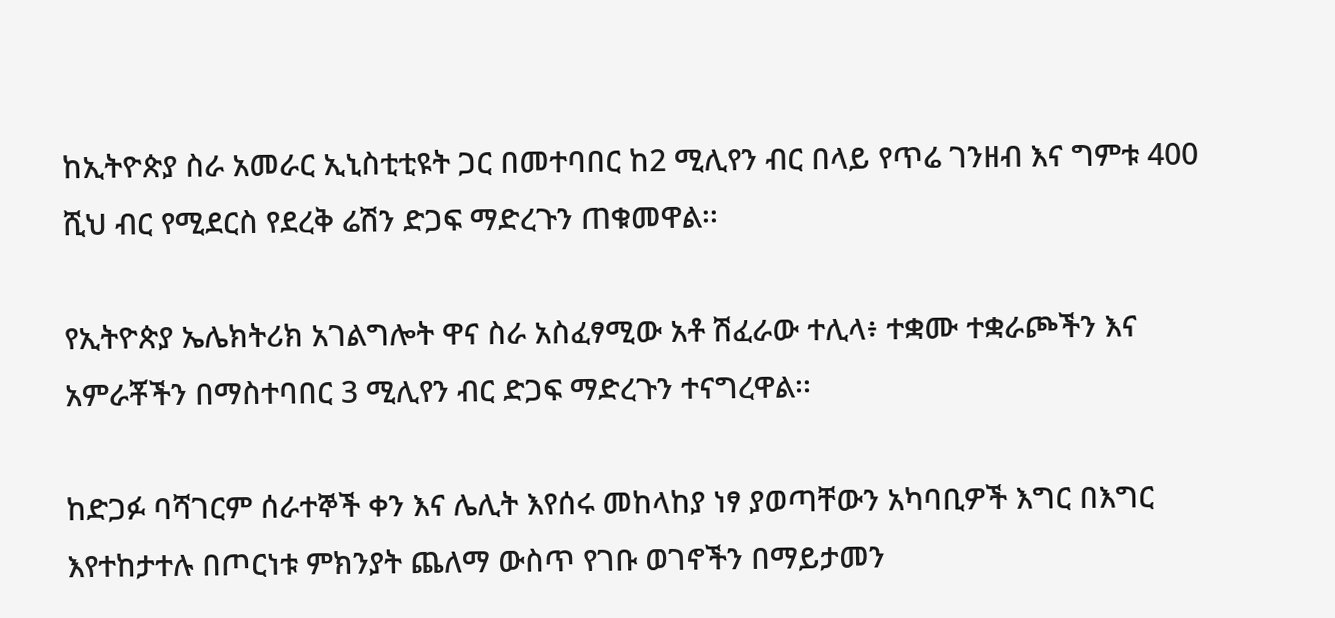ከኢትዮጵያ ስራ አመራር ኢኒስቲቲዩት ጋር በመተባበር ከ2 ሚሊየን ብር በላይ የጥሬ ገንዘብ እና ግምቱ 400 ሺህ ብር የሚደርስ የደረቅ ሬሽን ድጋፍ ማድረጉን ጠቁመዋል፡፡

የኢትዮጵያ ኤሌክትሪክ አገልግሎት ዋና ስራ አስፈፃሚው አቶ ሽፈራው ተሊላ፥ ተቋሙ ተቋራጮችን እና አምራቾችን በማስተባበር 3 ሚሊየን ብር ድጋፍ ማድረጉን ተናግረዋል፡፡

ከድጋፉ ባሻገርም ሰራተኞች ቀን እና ሌሊት እየሰሩ መከላከያ ነፃ ያወጣቸውን አካባቢዎች እግር በእግር እየተከታተሉ በጦርነቱ ምክንያት ጨለማ ውስጥ የገቡ ወገኖችን በማይታመን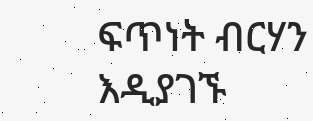ፍጥነት ብርሃን እዲያገኙ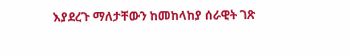እያደረጉ ማለታቸውን ከመከላከያ ሰራዊት ገጽ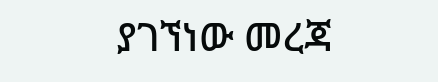ያገኘነው መረጃ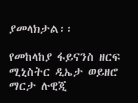ያመላክታል፡፡

የመከላከያ ፋይናንስ ዘርፍ ሚኒስትር ዲኤታ ወይዘሮ ማርታ ሉዊጂ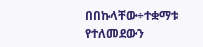በበኩላቸው÷ተቋማቱ የተለመደውን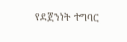የደጀንነት ተግባር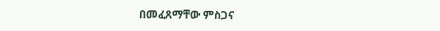በመፈጸማቸው ምስጋና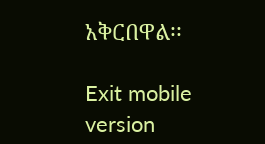አቅርበዋል፡፡

Exit mobile version